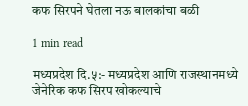कफ सिरपने घेतला नऊ बालकांचा बळी

1 min read

मध्यप्रदेश दि.५:- मध्यप्रदेश आणि राजस्थानमध्ये जेनेरिक कफ सिरप खोकल्याचे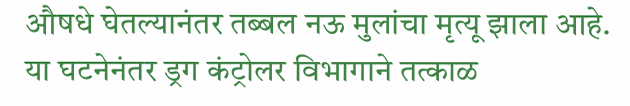औषधे घेतल्यानंतर तब्बल नऊ मुलांचा मृत्यू झाला आहे. या घटनेनंतर ड्रग कंट्रोलर विभागाने तत्काळ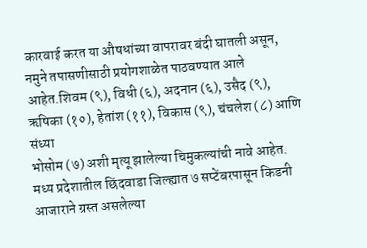कारवाई करत या औषधांच्या वापरावर बंदी घातली असून, नमुने तपासणीसाठी प्रयोगशाळेत पाठवण्यात आले आहेत.शिवम (९), विधी (६), अदनान (६), उसैद (९), ऋषिका (१०), हेतांश (११), विकास (९), चंचलेश (८) आणि संध्या
भोसोम (७) अशी मृत्यू झालेल्या चिमुकल्यांची नावे आहेत. मध्य प्रदेशातील छिंदवाडा जिल्ह्यात ७ सप्टेंबरपासून किडनी आजाराने ग्रस्त असलेल्या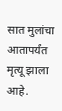सात मुलांचा आतापर्यंत मृत्यू झाला आहे.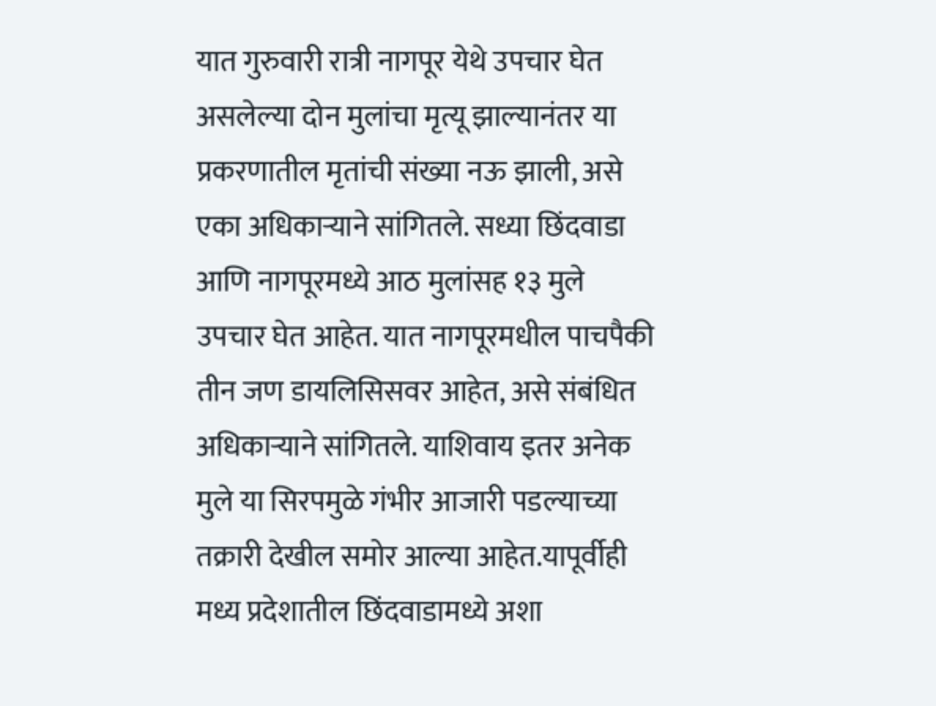यात गुरुवारी रात्री नागपूर येथे उपचार घेत असलेल्या दोन मुलांचा मृत्यू झाल्यानंतर या प्रकरणातील मृतांची संख्या नऊ झाली, असे एका अधिकाऱ्याने सांगितले. सध्या छिंदवाडा आणि नागपूरमध्ये आठ मुलांसह १३ मुले उपचार घेत आहेत. यात नागपूरमधील पाचपैकी तीन जण डायलिसिसवर आहेत, असे संबंधित अधिकाऱ्याने सांगितले. याशिवाय इतर अनेक मुले या सिरपमुळे गंभीर आजारी पडल्याच्या तक्रारी देखील समोर आल्या आहेत.यापूर्वीही मध्य प्रदेशातील छिंदवाडामध्ये अशा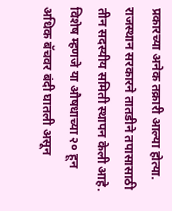प्रकारच्या अनेक तक्रारी आल्या होत्या. राजस्थान सरकारने तातडीने तपासासाठी तीन सदस्यीय समिती स्थापन केली आहे. विशेष म्हणजे या औषधाच्या २० हून अधिक बॅचवर बंदी घातली असून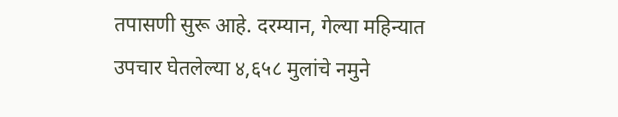तपासणी सुरू आहे. दरम्यान, गेल्या महिन्यात उपचार घेतलेल्या ४,६५८ मुलांचे नमुने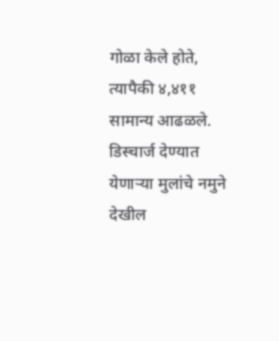गोळा केले होते, त्यापैकी ४,४११ सामान्य आढळले. डिस्चार्ज देण्यात येणाऱ्या मुलांचे नमुने देखील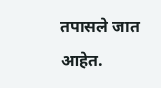तपासले जात आहेत.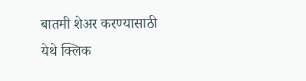बातमी शेअर करण्यासाठी येथे क्लिक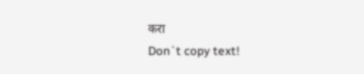करा
Don`t copy text!